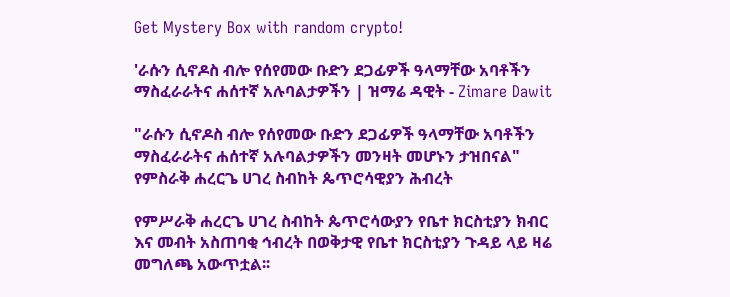Get Mystery Box with random crypto!

'ራሱን ሲኖዶስ ብሎ የሰየመው ቡድን ደጋፊዎች ዓላማቸው አባቶችን ማስፈራራትና ሐሰተኛ አሉባልታዎችን | ዝማሬ ዳዊት - Zimare Dawit

"ራሱን ሲኖዶስ ብሎ የሰየመው ቡድን ደጋፊዎች ዓላማቸው አባቶችን ማስፈራራትና ሐሰተኛ አሉባልታዎችን መንዛት መሆኑን ታዝበናል" የምስራቅ ሐረርጌ ሀገረ ስብከት ጴጥሮሳዊያን ሕብረት

የምሥራቅ ሐረርጌ ሀገረ ስብከት ጴጥሮሳውያን የቤተ ክርስቲያን ክብር እና መብት አስጠባቂ ኅብረት በወቅታዊ የቤተ ክርስቲያን ጉዳይ ላይ ዛሬ መግለጫ አውጥቷል፡፡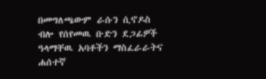በመግለጫውም ራሱን ሲኖዶስ ብሎ የሰየመዉ ቡድን ደጋፊዎች ዓላማቸዉ አባቶችን ማስፈራራትና ሐሰተኛ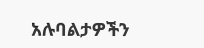አሉባልታዎችን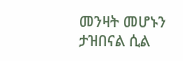መንዛት መሆኑን ታዝበናል ሲል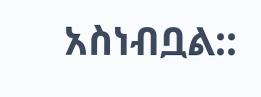አስነብቧል::